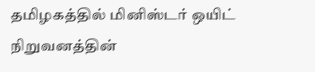தமிழகத்தில் மினிஸ்டர் ஒயிட் நிறுவனத்தின்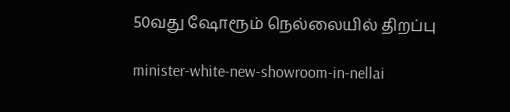50வது ஷோரூம் நெல்லையில் திறப்பு

minister-white-new-showroom-in-nellai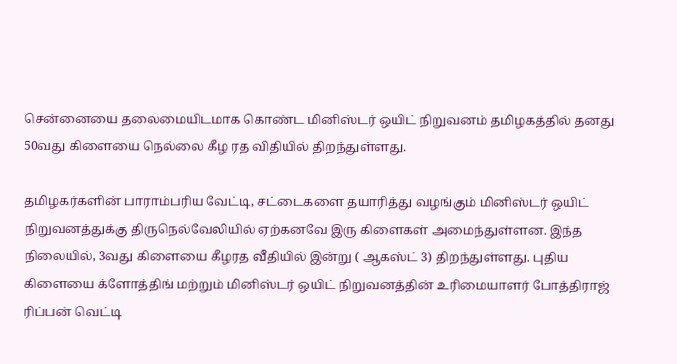சென்னையை தலைமையிடமாக கொண்ட மினிஸ்டர் ஒயிட் நிறுவனம் தமிழகத்தில் தனது 50வது கிளையை நெல்லை கீழ ரத விதியில் திறந்துள்ளது.

தமிழகர்களின் பாராம்பரிய வேட்டி, சட்டைகளை தயாரித்து வழங்கும் மினிஸ்டர் ஒயிட் நிறுவனத்துக்கு திருநெல்வேலியில் ஏற்கனவே இரு கிளைகள் அமைந்துள்ளன. இந்த நிலையில், 3வது கிளையை கீழரத வீதியில் இன்று ( ஆகஸ்ட் 3) திறந்துள்ளது. புதிய கிளையை க்ளோத்திங் மற்றும் மினிஸ்டர் ஒயிட் நிறுவனத்தின் உரிமையாளர் போத்திராஜ் ரிப்பன் வெட்டி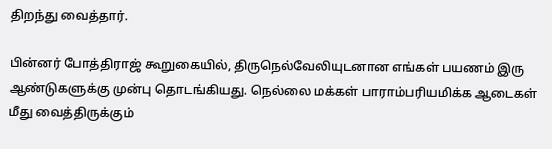திறந்து வைத்தார்.

பின்னர் போத்திராஜ் கூறுகையில், திருநெல்வேலியுடனான எங்கள் பயணம் இரு ஆண்டுகளுக்கு முன்பு தொடங்கியது. நெல்லை மக்கள் பாராம்பரியமிக்க ஆடைகள் மீது வைத்திருக்கும்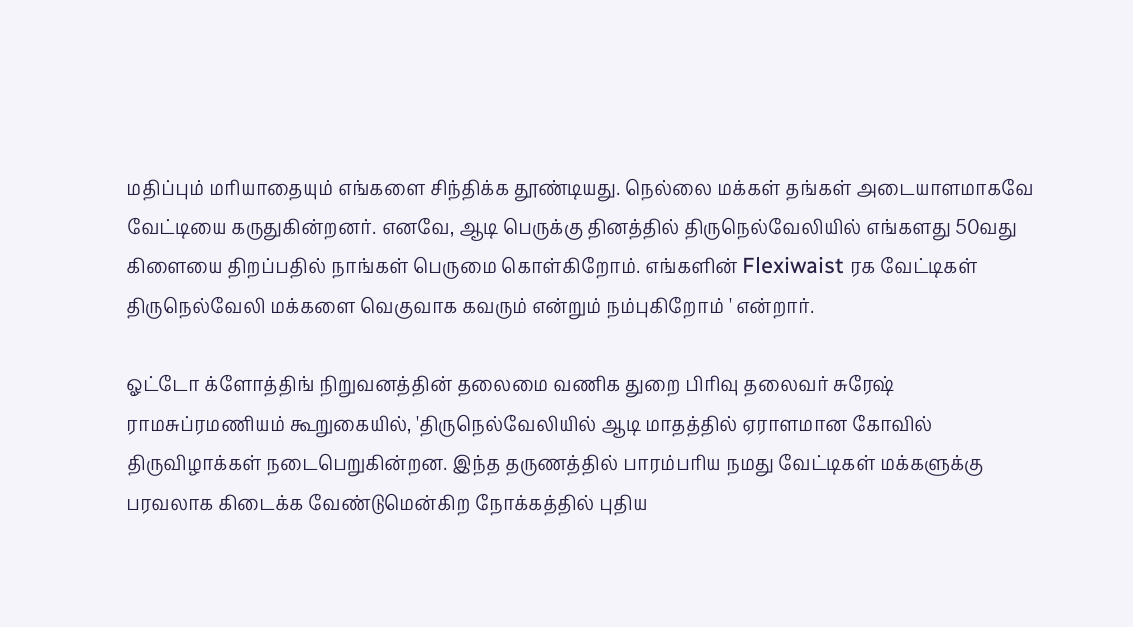மதிப்பும் மரியாதையும் எங்களை சிந்திக்க தூண்டியது. நெல்லை மக்கள் தங்கள் அடையாளமாகவே வேட்டியை கருதுகின்றனர். எனவே, ஆடி பெருக்கு தினத்தில் திருநெல்வேலியில் எங்களது 50வது கிளையை திறப்பதில் நாங்கள் பெருமை கொள்கிறோம். எங்களின் Flexiwaist ரக வேட்டிகள் திருநெல்வேலி மக்களை வெகுவாக கவரும் என்றும் நம்புகிறோம் ' என்றார்.

ஓட்டோ க்ளோத்திங் நிறுவனத்தின் தலைமை வணிக துறை பிரிவு தலைவர் சுரேஷ் ராமசுப்ரமணியம் கூறுகையில், 'திருநெல்வேலியில் ஆடி மாதத்தில் ஏராளமான கோவில் திருவிழாக்கள் நடைபெறுகின்றன. இந்த தருணத்தில் பாரம்பரிய நமது வேட்டிகள் மக்களுக்கு பரவலாக கிடைக்க வேண்டுமென்கிற நோக்கத்தில் புதிய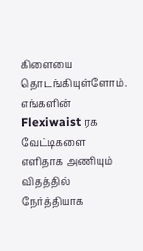கிளையை தொடங்கியுள்ளோம். எங்களின் Flexiwaist ரக வேட்டிகளை எளிதாக அணியும் விதத்தில் நேர்த்தியாக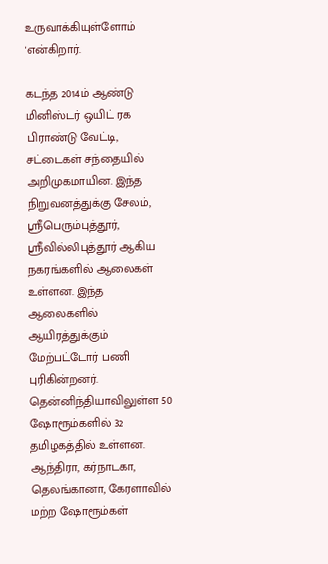உருவாக்கியுள்ளோம் 'என்கிறார்.

கடந்த 2014ம் ஆண்டு மினிஸ்டர் ஒயிட் ரக பிராண்டு வேட்டி, சட்டைகள் சந்தையில் அறிமுகமாயின. இந்த நிறுவனத்துக்கு சேலம், ஸ்ரீபெரும்புத்தூர், ஸ்ரீவில்லிபுத்தூர் ஆகிய நகரங்களில் ஆலைகள் உள்ளன. இந்த ஆலைகளில் ஆயிரத்துக்கும் மேற்பட்டோர் பணி புரிகின்றனர். தென்னிந்தியாவிலுள்ள 50 ஷோரூம்களில் 32 தமிழகத்தில் உள்ளன. ஆந்திரா, கர்நாடகா, தெலங்கானா, கேரளாவில் மற்ற ஷோரூம்கள்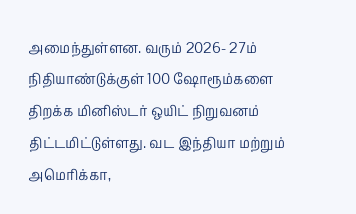அமைந்துள்ளன. வரும் 2026- 27ம் நிதியாண்டுக்குள் 100 ஷோரூம்களை திறக்க மினிஸ்டர் ஒயிட் நிறுவனம் திட்டமிட்டுள்ளது. வட இந்தியா மற்றும் அமெரிக்கா,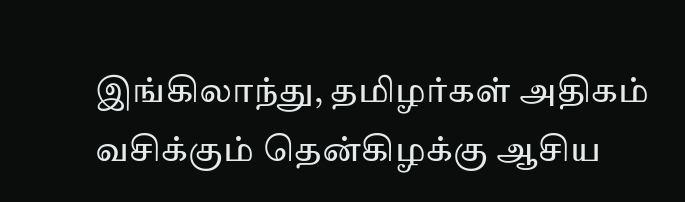இங்கிலாந்து, தமிழர்கள் அதிகம் வசிக்கும் தென்கிழக்கு ஆசிய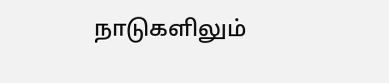நாடுகளிலும்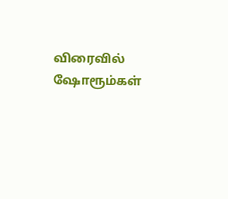விரைவில் ஷோரூம்கள்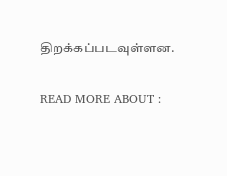திறக்கப்படவுள்ளன.

READ MORE ABOUT :